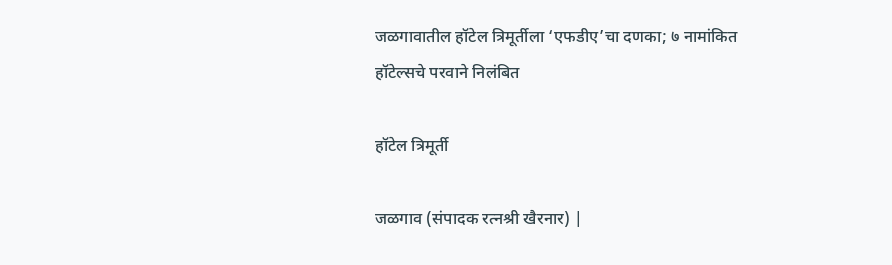जळगावातील हॉटेल त्रिमूर्तीला ‘एफडीए’चा दणका; ७ नामांकित हॉटेल्सचे परवाने निलंबित

हॉटेल त्रिमूर्ती

जळगाव (संपादक रत्नश्री खैरनार) |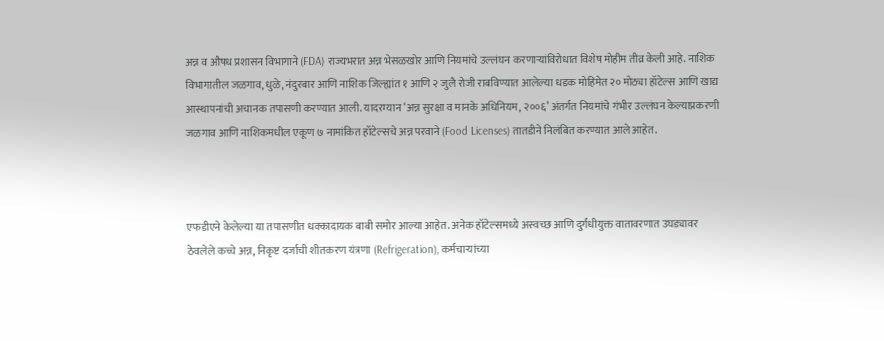अन्न व औषध प्रशासन विभागाने (FDA) राज्यभरात अन्न भेसळखोर आणि नियमांचे उल्लंघन करणाऱ्यांविरोधात विशेष मोहीम तीव्र केली आहे. नाशिक विभागातील जळगाव, धुळे, नंदुरबार आणि नाशिक जिल्ह्यांत १ आणि २ जुलै रोजी राबविण्यात आलेल्या धडक मोहिमेत २० मोठ्या हॉटेल्स आणि खाद्य आस्थापनांची अचानक तपासणी करण्यात आली. यादरम्यान ‘अन्न सुरक्षा व मानके अधिनियम, २००६’ अंतर्गत नियमांचे गंभीर उल्लंघन केल्याप्रकरणी जळगाव आणि नाशिकमधील एकूण ७ नामांकित हॉटेल्सचे अन्न परवाने (Food Licenses) तातडीने निलंबित करण्यात आले आहेत.



एफडीएने केलेल्या या तपासणीत धक्कादायक बाबी समोर आल्या आहेत. अनेक हॉटेल्समध्ये अस्वच्छ आणि दुर्गंधीयुक्त वातावरणात उघड्यावर ठेवलेले कच्चे अन्न, निकृष्ट दर्जाची शीतकरण यंत्रणा (Refrigeration), कर्मचाऱ्यांच्या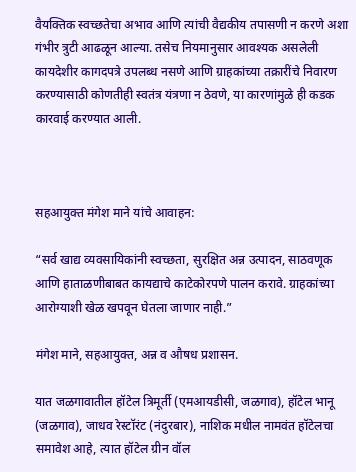वैयक्तिक स्वच्छतेचा अभाव आणि त्यांची वैद्यकीय तपासणी न करणे अशा गंभीर त्रुटी आढळून आल्या. तसेच नियमानुसार आवश्यक असलेली कायदेशीर कागदपत्रे उपलब्ध नसणे आणि ग्राहकांच्या तक्रारींचे निवारण करण्यासाठी कोणतीही स्वतंत्र यंत्रणा न ठेवणे, या कारणांमुळे ही कडक कारवाई करण्यात आली.



सहआयुक्त मंगेश माने यांचे आवाहन:

“सर्व खाद्य व्यवसायिकांनी स्वच्छता, सुरक्षित अन्न उत्पादन, साठवणूक आणि हाताळणीबाबत कायद्याचे काटेकोरपणे पालन करावे. ग्राहकांच्या आरोग्याशी खेळ खपवून घेतला जाणार नाही.”

मंगेश माने, सहआयुक्त, अन्न व औषध प्रशासन.

यात जळगावातील हॉटेल त्रिमूर्ती (एमआयडीसी, जळगाव), हॉटेल भानू (जळगाव), जाधव रेस्टॉरंट (नंदुरबार), नाशिक मधील नामवंत हॉटेलचा समावेश आहे, त्यात हॉटेल ग्रीन वॉल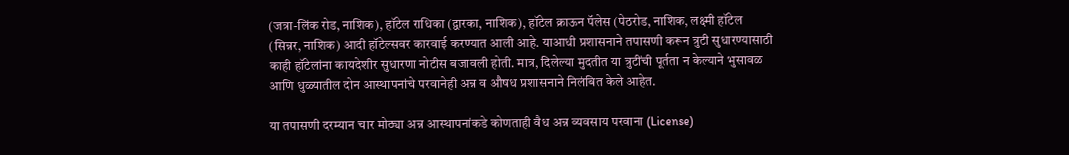(जत्रा-लिंक रोड, नाशिक), हॉटेल राधिका (द्वारका, नाशिक), हॉटेल क्राऊन पॅलेस (पेठरोड, नाशिक, लक्ष्मी हॉटेल (सिन्नर, नाशिक) आदी हॉटेल्सवर कारवाई करण्यात आली आहे. याआधी प्रशासनाने तपासणी करून त्रुटी सुधारण्यासाठी काही हॉटेलांना कायदेशीर सुधारणा नोटीस बजावली होती. मात्र, दिलेल्या मुदतीत या त्रुटींची पूर्तता न केल्याने भुसावळ आणि धुळ्यातील दोन आस्थापनांचे परवानेही अन्न व औषध प्रशासनाने निलंबित केले आहेत.

या तपासणी दरम्यान चार मोठ्या अन्न आस्थापनांकडे कोणताही वैध अन्न व्यवसाय परवाना (License)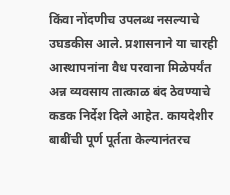किंवा नोंदणीच उपलब्ध नसल्याचे उघडकीस आले. प्रशासनाने या चारही आस्थापनांना वैध परवाना मिळेपर्यंत अन्न व्यवसाय तात्काळ बंद ठेवण्याचे कडक निर्देश दिले आहेत. कायदेशीर बाबींची पूर्ण पूर्तता केल्यानंतरच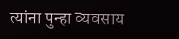त्यांना पुन्हा व्यवसाय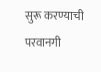सुरू करण्याची परवानगी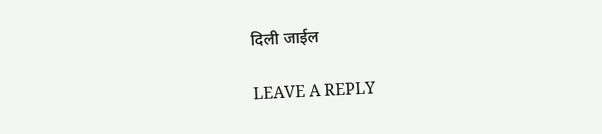दिली जाईल

LEAVE A REPLY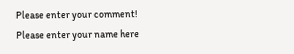Please enter your comment!
Please enter your name here